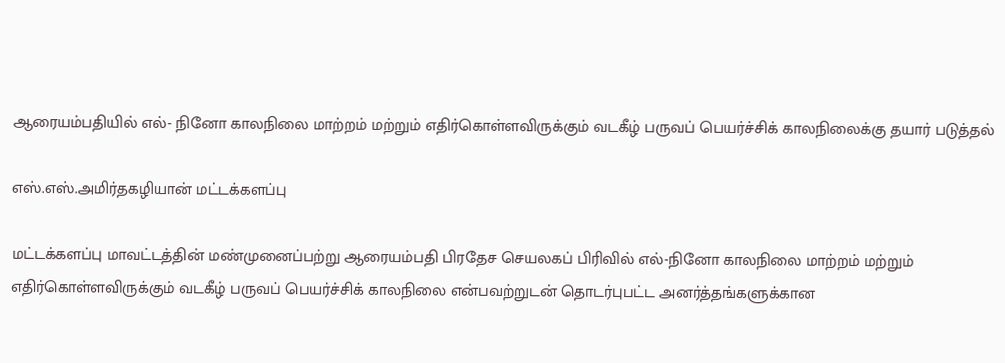ஆரையம்பதியில் எல்- நினோ காலநிலை மாற்றம் மற்றும் எதிர்கொள்ளவிருக்கும் வடகீழ் பருவப் பெயர்ச்சிக் காலநிலைக்கு தயார் படுத்தல்

எஸ்.எஸ்.அமிர்தகழியான் மட்டக்களப்பு

மட்டக்களப்பு மாவட்டத்தின் மண்முனைப்பற்று ஆரையம்பதி பிரதேச செயலகப் பிரிவில் எல்-நினோ காலநிலை மாற்றம் மற்றும் எதிர்கொள்ளவிருக்கும் வடகீழ் பருவப் பெயர்ச்சிக் காலநிலை என்பவற்றுடன் தொடர்புபட்ட அனர்த்தங்களுக்கான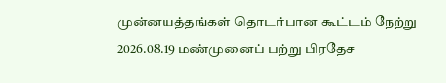முன்னயத்தங்கள் தொடர்பான கூட்டம் நேற்று 2026.08.19 மண்முனைப் பற்று பிரதேச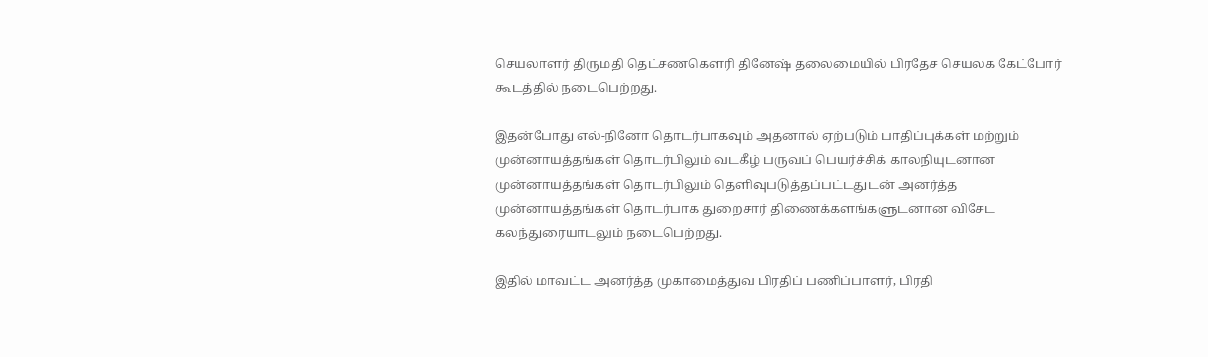செயலாளர் திருமதி தெட்சணகௌரி தினேஷ் தலைமையில் பிரதேச செயலக கேட்போர் கூடத்தில் நடைபெற்றது.

இதன்போது எல்-நினோ தொடர்பாகவும் அதனால் ஏற்படும் பாதிப்புக்கள் மற்றும் முன்னாயத்தங்கள் தொடர்பிலும் வடகீழ் பருவப் பெயர்ச்சிக் காலநியுடனான முன்னாயத்தங்கள் தொடர்பிலும் தெளிவுபடுத்தப்பட்டதுடன் அனர்த்த முன்னாயத்தங்கள் தொடர்பாக துறைசார் திணைக்களங்களுடனான விசேட கலந்துரையாடலும் நடைபெற்றது.

இதில் மாவட்ட அனர்த்த முகாமைத்துவ பிரதிப் பணிப்பாளர், பிரதி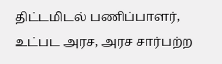திட்டமிடல் பணிப்பாளர், உட்பட அரச, அரச சார்பற்ற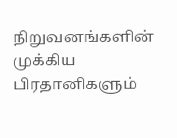நிறுவனங்களின் முக்கிய பிரதானிகளும்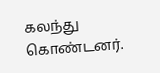கலந்து கொண்டனர்.